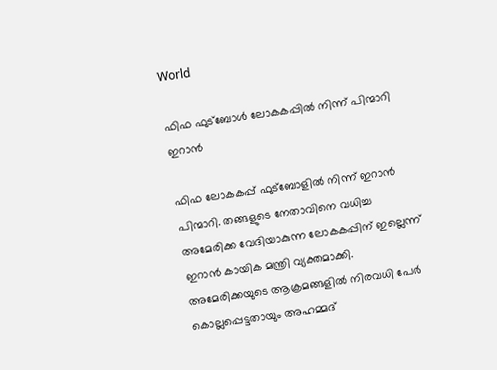World

ഫിഫ ഫുട്‌ബോള്‍ ലോകകപ്പില്‍ നിന്ന് പിന്മാറി ഇറാന്‍

ഫിഫ ലോകകപ്പ് ഫുട്‌ബോളില്‍ നിന്ന് ഇറാന്‍ പിന്മാറി. തങ്ങളുടെ നേതാവിനെ വധിച്ച അമേരിക്ക വേദിയാകുന്ന ലോകകപ്പിന് ഇല്ലെന്ന് ഇറാന്‍ കായിക മന്ത്രി വ്യക്തമാക്കി. അമേരിക്കയുടെ ആക്രമങ്ങളില്‍ നിരവധി പേര്‍ കൊല്ലപ്പെട്ടതായും അഹമ്മദ്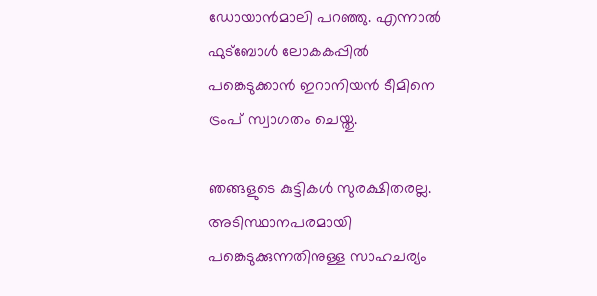ഡോയാന്‍മാലി പറഞ്ഞു. എന്നാല്‍ ഫുട്‌ബോള്‍ ലോകകപ്പില്‍ പങ്കെടുക്കാന്‍ ഇറാനിയന്‍ ടീമിനെ ട്രംപ് സ്വാഗതം ചെയ്തു.

ഞങ്ങളുടെ കുട്ടികള്‍ സുരക്ഷിതരല്ല. അടിസ്ഥാനപരമായി പങ്കെടുക്കുന്നതിനുള്ള സാഹചര്യം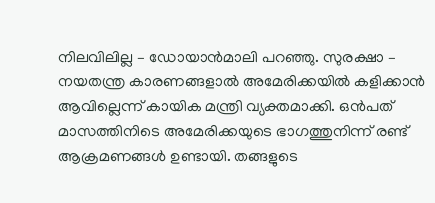നിലവിലില്ല – ഡോയാന്‍മാലി പറഞ്ഞു. സുരക്ഷാ – നയതന്ത്ര കാരണങ്ങളാല്‍ അമേരിക്കയില്‍ കളിക്കാന്‍ ആവില്ലെന്ന് കായിക മന്ത്രി വ്യക്തമാക്കി. ഒന്‍പത് മാസത്തിനിടെ അമേരിക്കയുടെ ഭാഗത്തുനിന്ന് രണ്ട് ആക്രമണങ്ങള്‍ ഉണ്ടായി. തങ്ങളുടെ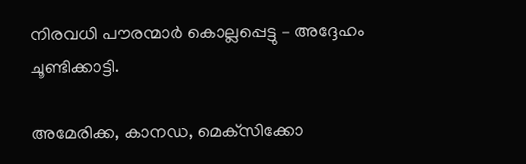നിരവധി പൗരന്മാര്‍ കൊല്ലപ്പെട്ടു – അദ്ദേഹം ചൂണ്ടിക്കാട്ടി.

അമേരിക്ക, കാനഡ, മെക്‌സിക്കോ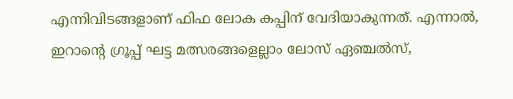എന്നിവിടങ്ങളാണ് ഫിഫ ലോക കപ്പിന് വേദിയാകുന്നത്. എന്നാല്‍, ഇറാന്റെ ഗ്രൂപ്പ് ഘട്ട മത്സരങ്ങളെല്ലാം ലോസ് ഏഞ്ചല്‍സ്,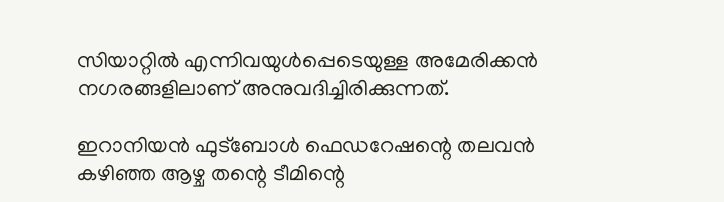സിയാറ്റില്‍ എന്നിവയുള്‍പ്പെടെയുള്ള അമേരിക്കന്‍ നഗരങ്ങളിലാണ് അനുവദിച്ചിരിക്കുന്നത്.

ഇറാനിയന്‍ ഫുട്‌ബോള്‍ ഫെഡറേഷന്റെ തലവന്‍ കഴിഞ്ഞ ആഴ്ച തന്റെ ടീമിന്റെ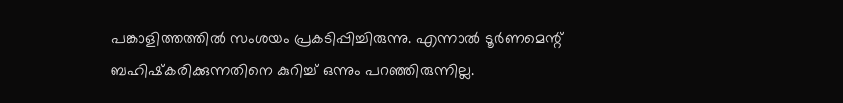പങ്കാളിത്തത്തില്‍ സംശയം പ്രകടിപ്പിച്ചിരുന്നു. എന്നാല്‍ ടൂര്‍ണമെന്റ് ബഹിഷ്‌കരിക്കുന്നതിനെ കുറിച്ച് ഒന്നും പറഞ്ഞിരുന്നില്ല.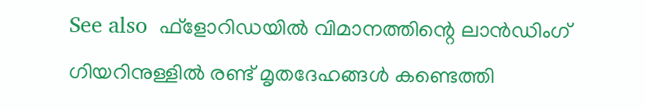See also  ഫ്‌ളോറിഡയിൽ വിമാനത്തിന്റെ ലാൻഡിംഗ് ഗിയറിനുള്ളിൽ രണ്ട് മൃതദേഹങ്ങൾ കണ്ടെത്തി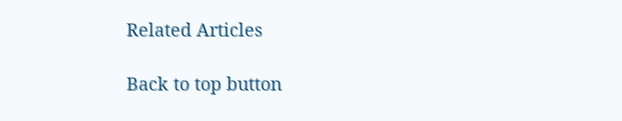Related Articles

Back to top button